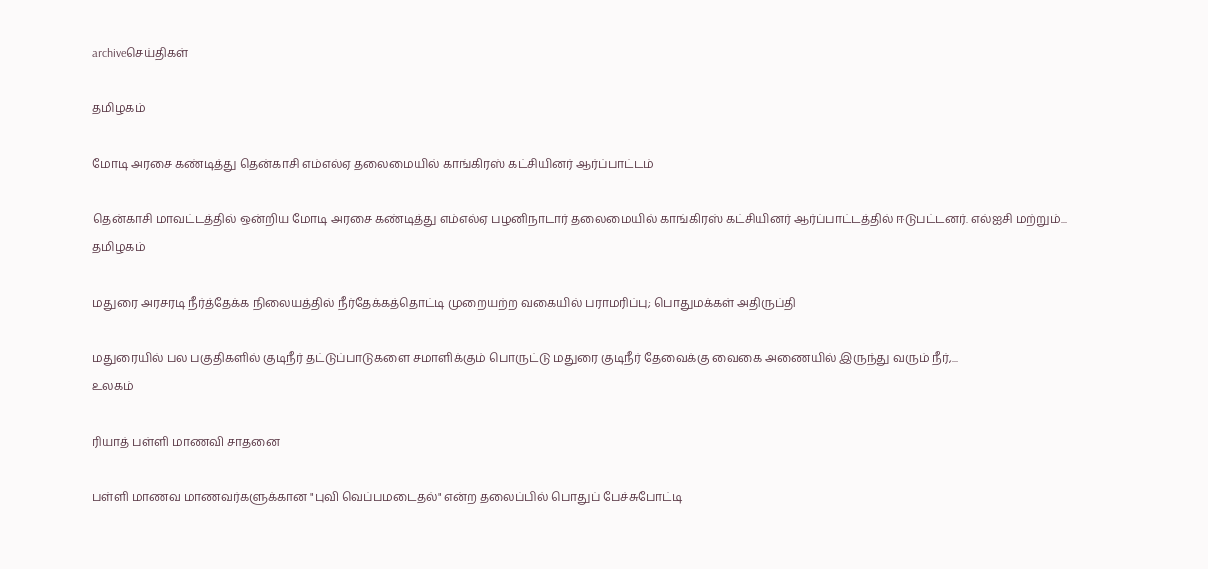archiveசெய்திகள்

தமிழகம்

மோடி அரசை கண்டித்து தென்காசி எம்எல்ஏ தலைமையில் காங்கிரஸ் கட்சியினர் ஆர்ப்பாட்டம்

தென்காசி மாவட்டத்தில் ஒன்றிய மோடி அரசை கண்டித்து எம்எல்ஏ பழனிநாடார் தலைமையில் காங்கிரஸ் கட்சியினர் ஆர்ப்பாட்டத்தில் ஈடுபட்டனர். எல்ஐசி மற்றும்...
தமிழகம்

மதுரை அரசரடி நீர்த்தேக்க நிலையத்தில் நீர்தேக்கத்தொட்டி முறையற்ற வகையில் பராமரிப்பு; பொதுமக்கள் அதிருப்தி

மதுரையில் பல பகுதிகளில் குடிநீர் தட்டுப்பாடுகளை சமாளிக்கும் பொருட்டு மதுரை குடிநீர் தேவைக்கு வைகை அணையில் இருந்து வரும் நீர்,...
உலகம்

ரியாத் பள்ளி மாணவி சாதனை

பள்ளி மாணவ மாணவர்களுக்கான "புவி வெப்பமடைதல்" என்ற தலைப்பில் பொதுப் பேச்சுபோட்டி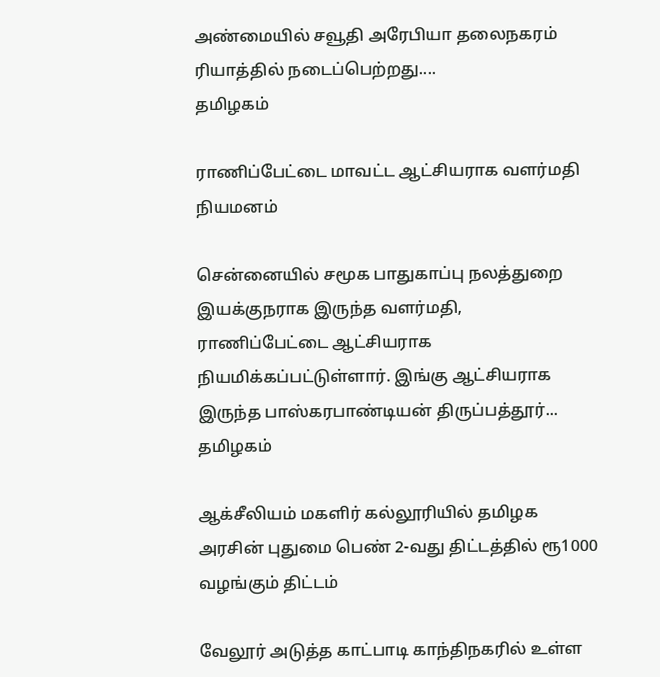அண்மையில் சவூதி அரேபியா தலைநகரம் ரியாத்தில் நடைப்பெற்றது....
தமிழகம்

ராணிப்பேட்டை மாவட்ட ஆட்சியராக வளர்மதி நியமனம்

சென்னையில் சமூக பாதுகாப்பு நலத்துறை இயக்குநராக இருந்த வளர்மதி, ராணிப்பேட்டை ஆட்சியராக நியமிக்கப்பட்டுள்ளார். இங்கு ஆட்சியராக இருந்த பாஸ்கரபாண்டியன் திருப்பத்தூர்...
தமிழகம்

ஆக்சீலியம் மகளிர் கல்லூரியில் தமிழக அரசின் புதுமை பெண் 2-வது திட்டத்தில் ரூ1000 வழங்கும் திட்டம்

வேலூர் அடுத்த காட்பாடி காந்திநகரில் உள்ள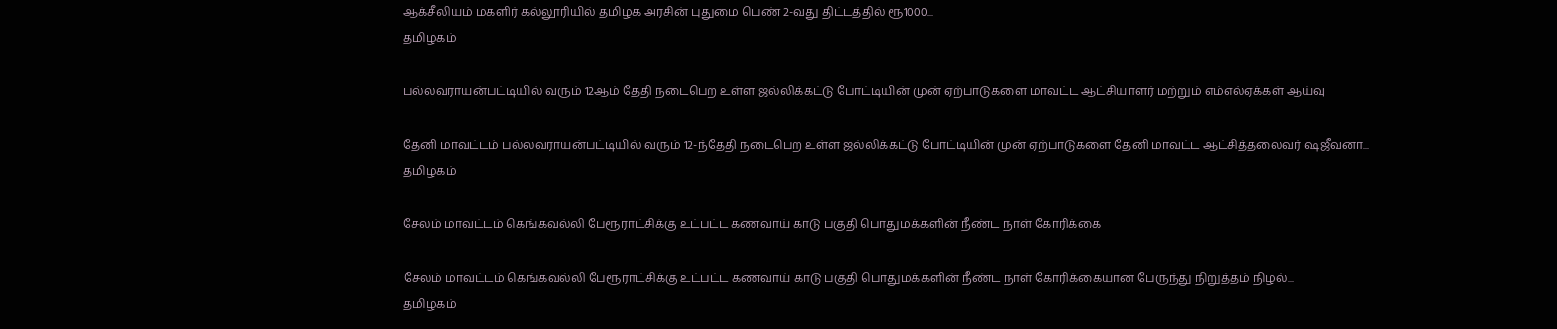ஆக்சீலியம் மகளிர் கல்லூரியில் தமிழக அரசின் புதுமை பெண் 2-வது திட்டத்தில் ரூ1000...
தமிழகம்

பல்லவராயன்பட்டியில் வரும் 12ஆம் தேதி நடைபெற உள்ள ஜல்லிக்கட்டு போட்டியின் முன் ஏற்பாடுகளை மாவட்ட ஆட்சியாளர் மற்றும் எம்எல்ஏக்கள் ஆய்வு

தேனி மாவட்டம் பல்லவராயன்பட்டியில் வரும் 12-ந்தேதி நடைபெற உள்ள ஜல்லிக்கட்டு போட்டியின் முன் ஏற்பாடுகளை தேனி மாவட்ட ஆட்சித்தலைவர் ஷஜீவனா...
தமிழகம்

சேலம் மாவட்டம் கெங்கவல்லி பேரூராட்சிக்கு உட்பட்ட கணவாய் காடு பகுதி பொதுமக்களின் நீண்ட நாள் கோரிக்கை

சேலம் மாவட்டம் கெங்கவல்லி பேரூராட்சிக்கு உட்பட்ட கணவாய் காடு பகுதி பொதுமக்களின் நீண்ட நாள் கோரிக்கையான பேருந்து நிறுத்தம் நிழல்...
தமிழகம்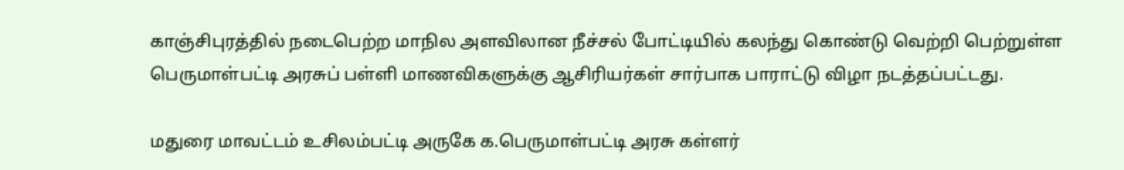காஞ்சிபுரத்தில் நடைபெற்ற மாநில அளவிலான நீச்சல் போட்டியில் கலந்து கொண்டு வெற்றி பெற்றுள்ள பெருமாள்பட்டி அரசுப் பள்ளி மாணவிகளுக்கு ஆசிரியர்கள் சார்பாக பாராட்டு விழா நடத்தப்பட்டது.

மதுரை மாவட்டம் உசிலம்பட்டி அருகே க.பெருமாள்பட்டி அரசு கள்ளர்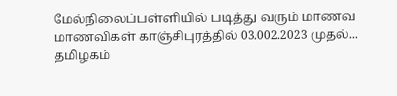மேல்நிலைப்பள்ளியில் படித்து வரும் மாணவ மாணவிகள் காஞ்சிபுரத்தில் 03.002.2023 முதல்...
தமிழகம்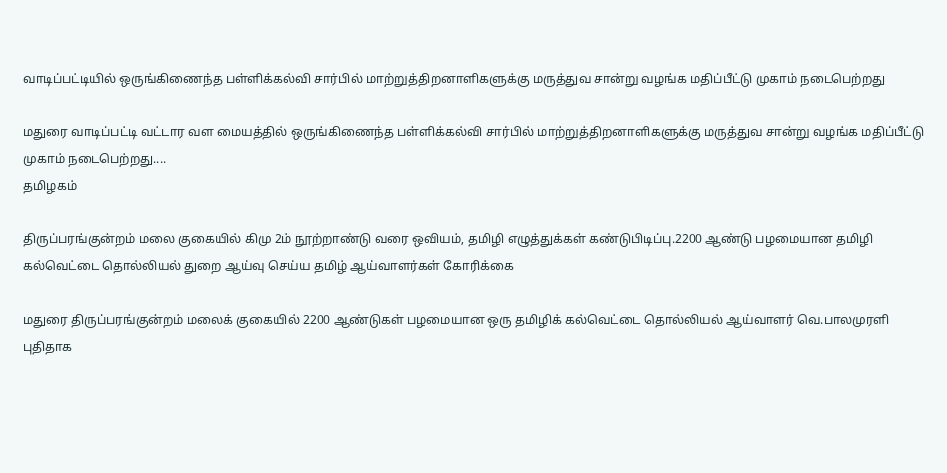வாடிப்பட்டியில் ஒருங்கிணைந்த பள்ளிக்கல்வி சார்பில் மாற்றுத்திறனாளிகளுக்கு மருத்துவ சான்று வழங்க மதிப்பீட்டு முகாம் நடைபெற்றது

மதுரை வாடிப்பட்டி வட்டார வள மையத்தில் ஒருங்கிணைந்த பள்ளிக்கல்வி சார்பில் மாற்றுத்திறனாளிகளுக்கு மருத்துவ சான்று வழங்க மதிப்பீட்டு முகாம் நடைபெற்றது....
தமிழகம்

திருப்பரங்குன்றம் மலை குகையில் கிமு 2ம் நூற்றாண்டு வரை ஒவியம், தமிழி எழுத்துக்கள் கண்டுபிடிப்பு.2200 ஆண்டு பழமையான தமிழி கல்வெட்டை தொல்லியல் துறை ஆய்வு செய்ய தமிழ் ஆய்வாளர்கள் கோரிக்கை

மதுரை திருப்பரங்குன்றம் மலைக் குகையில் 2200 ஆண்டுகள் பழமையான ஒரு தமிழிக் கல்வெட்டை தொல்லியல் ஆய்வாளர் வெ.பாலமுரளி புதிதாக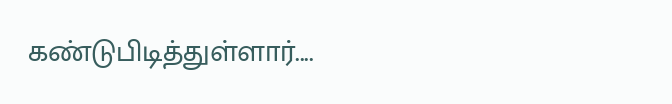கண்டுபிடித்துள்ளார்....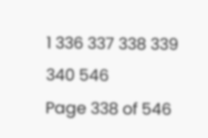1 336 337 338 339 340 546
Page 338 of 546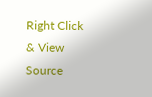Right Click & View Source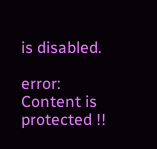is disabled.

error: Content is protected !!